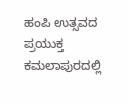ಹಂಪಿ ಉತ್ಸವದ ಪ್ರಯುಕ್ತ ಕಮಲಾಪುರದಲ್ಲಿ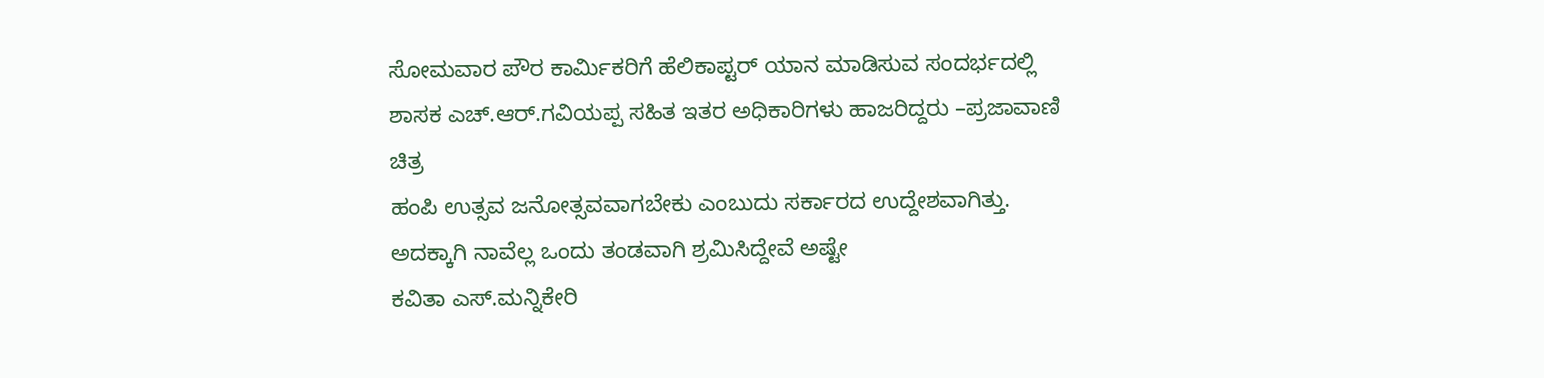ಸೋಮವಾರ ಪೌರ ಕಾರ್ಮಿಕರಿಗೆ ಹೆಲಿಕಾಪ್ಟರ್ ಯಾನ ಮಾಡಿಸುವ ಸಂದರ್ಭದಲ್ಲಿ ಶಾಸಕ ಎಚ್.ಆರ್.ಗವಿಯಪ್ಪ ಸಹಿತ ಇತರ ಅಧಿಕಾರಿಗಳು ಹಾಜರಿದ್ದರು –ಪ್ರಜಾವಾಣಿ ಚಿತ್ರ
ಹಂಪಿ ಉತ್ಸವ ಜನೋತ್ಸವವಾಗಬೇಕು ಎಂಬುದು ಸರ್ಕಾರದ ಉದ್ದೇಶವಾಗಿತ್ತು. ಅದಕ್ಕಾಗಿ ನಾವೆಲ್ಲ ಒಂದು ತಂಡವಾಗಿ ಶ್ರಮಿಸಿದ್ದೇವೆ ಅಷ್ಟೇ
ಕವಿತಾ ಎಸ್.ಮನ್ನಿಕೇರಿ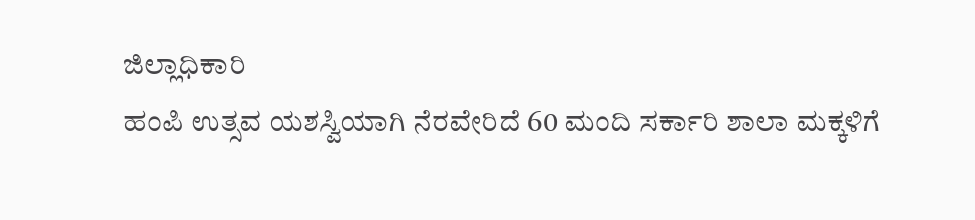ಜಿಲ್ಲಾಧಿಕಾರಿ
ಹಂಪಿ ಉತ್ಸವ ಯಶಸ್ವಿಯಾಗಿ ನೆರವೇರಿದೆ 60 ಮಂದಿ ಸರ್ಕಾರಿ ಶಾಲಾ ಮಕ್ಕಳಿಗೆ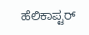ಹೆಲಿಕಾಪ್ಟರ್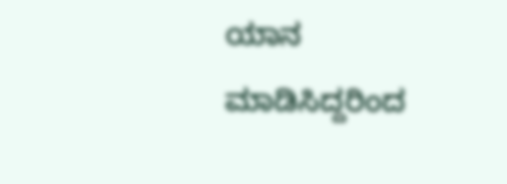ಯಾನ ಮಾಡಿಸಿದ್ದರಿಂದ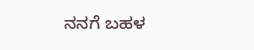ನನಗೆ ಬಹಳ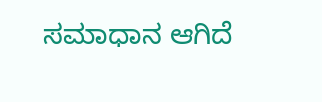ಸಮಾಧಾನ ಆಗಿದೆ